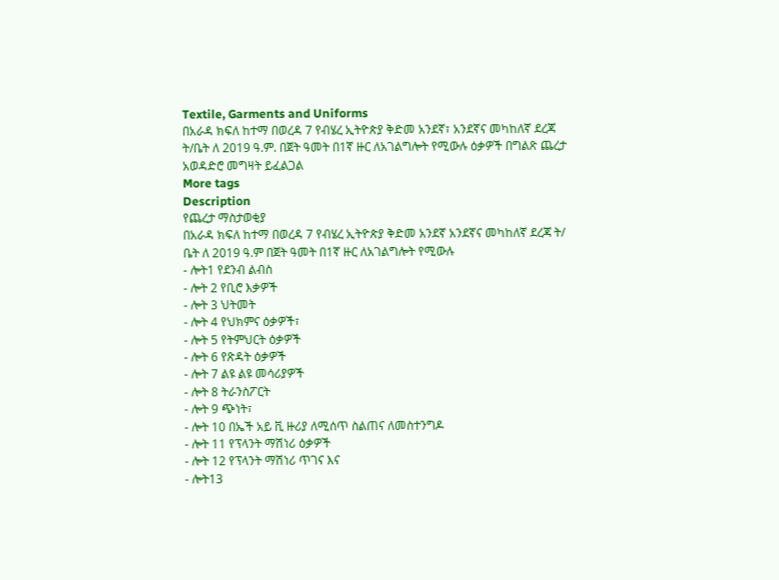Textile, Garments and Uniforms
በአራዳ ክፍለ ከተማ በወረዳ 7 የብሄረ ኢትዮጵያ ቅድመ አንደኛ፣ አንደኛና መካከለኛ ደረጃ ት/ቤት ለ 2019 ዓ.ም. በጀት ዓመት በ1ኛ ዙር ለአገልግሎት የሚውሉ ዕቃዎች በግልጽ ጨረታ አወዳድሮ መግዛት ይፈልጋል
More tags
Description
የጨረታ ማስታወቂያ
በአራዳ ክፍለ ከተማ በወረዳ 7 የብሄረ ኢትዮጵያ ቅድመ አንደኛ አንደኛና መካከለኛ ደረጃ ት/ ቤት ለ 2019 ዓ.ም በጀት ዓመት በ1ኛ ዙር ለአገልግሎት የሚውሉ
- ሎት1 የደንብ ልብስ
- ሎት 2 የቢሮ እቃዎች
- ሎት 3 ህትመት
- ሎት 4 የህክምና ዕቃዎች፣
- ሎት 5 የትምህርት ዕቃዎች
- ሎት 6 የጽዳት ዕቃዎች
- ሎት 7 ልዩ ልዩ መሳሪያዎች
- ሎት 8 ትራንስፖርት
- ሎት 9 ጭነት፣
- ሎት 10 በኤች አይ ቪ ዙሪያ ለሚሰጥ ስልጠና ለመስተንግዶ
- ሎት 11 የፕላንት ማሽነሪ ዕቃዎች
- ሎት 12 የፕላንት ማሽነሪ ጥገና እና
- ሎት13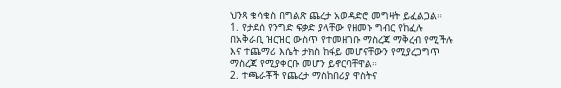ህንጻ ቁሳቁስ በግልጽ ጨረታ አወዳድሮ መግዛት ይፈልጋል።
1. የታደሰ የንግድ ፍቃድ ያላቸው የዘመኑ ግብር የከፈሉ በአቅራቢ ዝርዝር ውስጥ የተመዘገቡ ማስረጃ ማቅረብ የሚችሉ እና ተጨማሪ እሴት ታክስ ከፋይ መሆናቸውን የሚያረጋግጥ ማስረጃ የሚያቀርቡ መሆን ይኖርባቸዋል።
2. ተጫራቾች የጨረታ ማስከበሪያ ዋስትና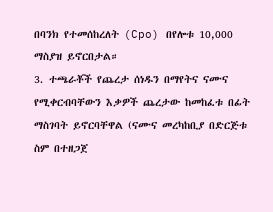በባንክ የተመሰከረለት (Cpo) በየሎቱ 10,000 ማስያዝ ይኖርበታል።
3. ተጫራቾች የጨረታ ሰነዱን በማየትና ናሙና የሚቀርብባቸውን እቃዎች ጨረታው ከመከፈቱ በፊት ማስገባት ይኖርባቸዋል (ናሙና መረካከቢያ በድርጅቱ ስም በተዘጋጀ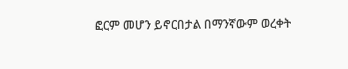ፎርም መሆን ይኖርበታል በማንኛውም ወረቀት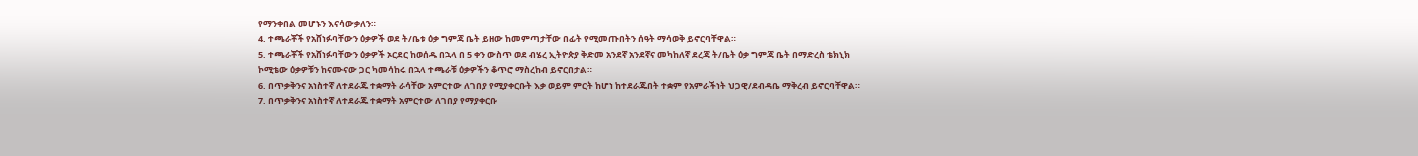የማንቀበል መሆኑን እናሳውቃለን።
4. ተጫራቾች የአሸነፉባቸውን ዕቃዎች ወደ ት/ቤቱ ዕቃ ግምጃ ቤት ይዘው ከመምጣታቸው በፊት የሚመጡበትን ሰዓት ማሳወቅ ይኖርባቸዋል።
5. ተጫራቾች የአሸነፉባቸውን ዕቃዎች ኦርደር ከወሰዱ በኋላ በ 5 ቀን ውስጥ ወደ ብሄረ ኢትዮጵያ ቅድመ አንደኛ አንደኛና መካከለኛ ደረጃ ት/ቤት ዕቃ ግምጃ ቤት በማድረስ ቴክኒክ ኮሚቴው ዕቃዎቹን ከናሙናው ጋር ካመሳከሩ በኋላ ተጫራቹ ዕቃዎችን ቆጥሮ ማስረከብ ይኖርበታል።
6. በጥቃቅንና አነስተኛ ለተደራጁ ተቋማት ራሳቸው አምርተው ለገበያ የሚያቀርቡት እቃ ወይም ምርት ከሆነ ከተደራጁበት ተቋም የአምራችነት ህጋዊ/ደብዳቤ ማቅረብ ይኖርባቸዋል።
7. በጥቃቅንና አነስተኛ ለተደራጁ ተቋማት አምርተው ለገበያ የማያቀርቡ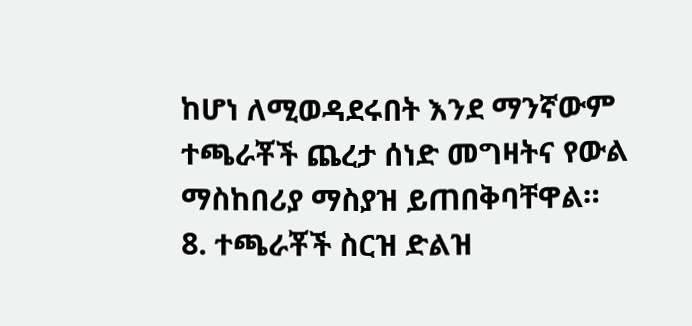ከሆነ ለሚወዳደሩበት እንደ ማንኛውም ተጫራቾች ጨረታ ሰነድ መግዛትና የውል ማስከበሪያ ማስያዝ ይጠበቅባቸዋል።
8. ተጫራቾች ስርዝ ድልዝ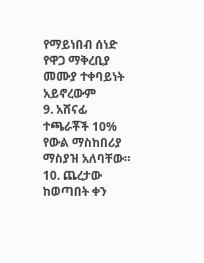የማይነበብ ሰነድ የዋጋ ማቅረቢያ መሙያ ተቀባይነት አይኖረውም
9. አሸናፊ ተጫራቾች 10% የውል ማስከበሪያ ማስያዝ አለባቸው።
10. ጨረታው ከወጣበት ቀን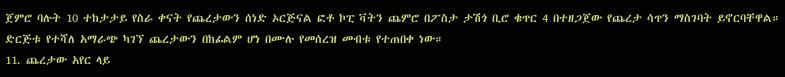ጀምሮ ባሉት 10 ተከታታይ የስራ ቀናት የጨረታውን ሰነድ ኦርጅናል ፎቶ ኮፒ ቫትን ጨምሮ በፖስታ ታሽጎ ቢሮ ቁጥር 4 በተዘጋጀው የጨረታ ሳጥን ማስገባት ይኖርባቸዋል። ድርጅቱ የተሻለ አማራጭ ካገኘ ጨረታውን በከፊልም ሆነ በሙሉ የመሰረዝ መብቱ የተጠበቀ ነው።
11. ጨረታው አየር ላይ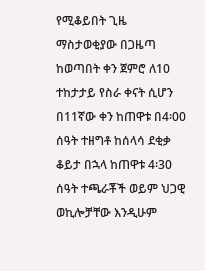የሚቆይበት ጊዜ ማስታወቂያው በጋዜጣ ከወጣበት ቀን ጀምሮ ለ10 ተከታታይ የስራ ቀናት ሲሆን በ11ኛው ቀን ከጠዋቱ በ4፡00 ሰዓት ተዘግቶ ከሰላሳ ደቂቃ ቆይታ በኋላ ከጠዋቱ 4፡30 ሰዓት ተጫራቾች ወይም ህጋዊ ወኪሎቻቸው እንዲሁም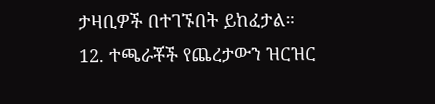ታዛቢዎች በተገኙበት ይከፈታል።
12. ተጫራቾች የጨረታውን ዝርዝር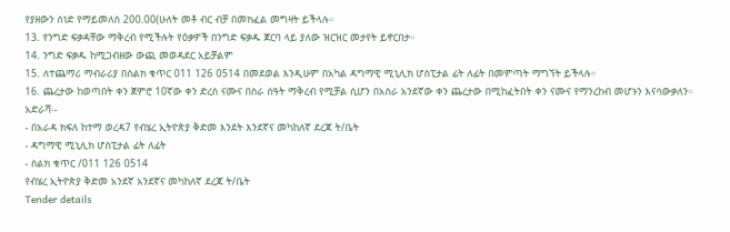የያዘውን ሰነድ የማይመለስ 200.00(ሁለት መቶ ብር ብቻ በመክፈል መግዛት ይችላሉ።
13. የንግድ ፍቃዳቸው ማቅረብ የሚችሉት የዕቃዎች በንግድ ፍቃዱ ጀርባ ላይ ያለው ዝርዝር መታየት ይኖርበታ።
14. ንግድ ፍቃዱ ከሚጋብዘው ውጪ መወዳደር አይቻልም
15. ለተጨማሪ ማብራሪያ በስልክ ቁጥር 011 126 0514 በመደወል እንዲሁም በአካል ዳግማዊ ሚኒሊክ ሆስፒታል ፊት ለፊት በመምጣት ማግኘት ይችላሉ።
16. ጨረታው ከወጣበት ቀን ጀምሮ 10ኛው ቀን ድረስ ናሙና በስራ ሰዓት ማቅረብ የሚቻል ሲሆን በአስራ አንደኛው ቀን ጨረታው በሚከፈትበት ቀን ናሙና የማንረከብ መሆኑን እናሳውቃለን።
አድራሻ፡-
- በአራዳ ክፍለ ከተማ ወረዳ7 የብሄረ ኢትዮጵያ ቅድመ እንደት እንደኛና መካከለኛ ደረጃ ት/ቤት
- ዳግማዊ ሚኒሊክ ሆስፒታል ፊት ለፊት
- ስልክ ቁጥር /011 126 0514
የብሄረ ኢትዮጵያ ቅድመ አንደኛ አንደኛና መካከለኛ ደረጃ ት/ቤት
Tender details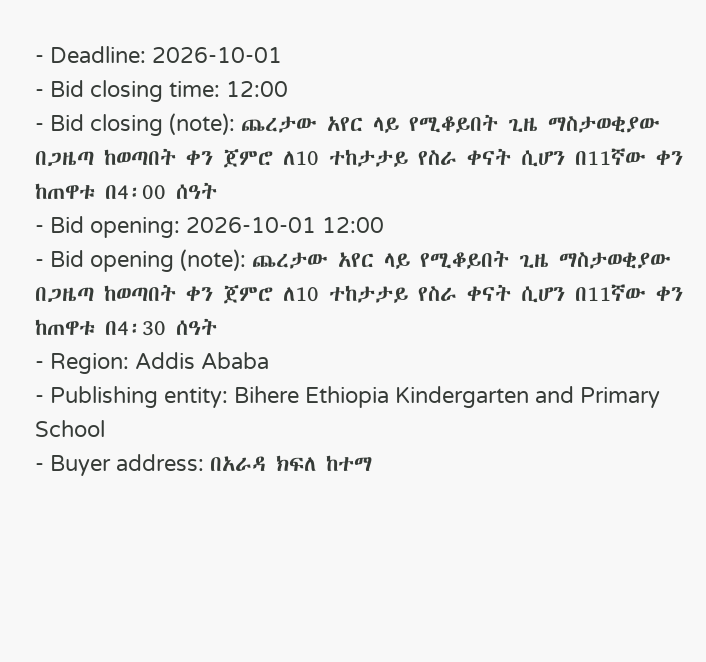- Deadline: 2026-10-01
- Bid closing time: 12:00
- Bid closing (note): ጨረታው አየር ላይ የሚቆይበት ጊዜ ማስታወቂያው በጋዜጣ ከወጣበት ቀን ጀምሮ ለ10 ተከታታይ የስራ ቀናት ሲሆን በ11ኛው ቀን ከጠዋቱ በ4፡00 ሰዓት
- Bid opening: 2026-10-01 12:00
- Bid opening (note): ጨረታው አየር ላይ የሚቆይበት ጊዜ ማስታወቂያው በጋዜጣ ከወጣበት ቀን ጀምሮ ለ10 ተከታታይ የስራ ቀናት ሲሆን በ11ኛው ቀን ከጠዋቱ በ4፡30 ሰዓት
- Region: Addis Ababa
- Publishing entity: Bihere Ethiopia Kindergarten and Primary School
- Buyer address: በአራዳ ክፍለ ከተማ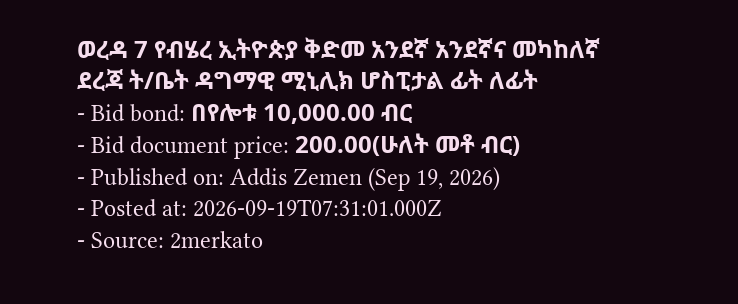ወረዳ 7 የብሄረ ኢትዮጵያ ቅድመ አንደኛ አንደኛና መካከለኛ ደረጃ ት/ቤት ዳግማዊ ሚኒሊክ ሆስፒታል ፊት ለፊት
- Bid bond: በየሎቱ 10,000.00 ብር
- Bid document price: 200.00(ሁለት መቶ ብር)
- Published on: Addis Zemen (Sep 19, 2026)
- Posted at: 2026-09-19T07:31:01.000Z
- Source: 2merkato